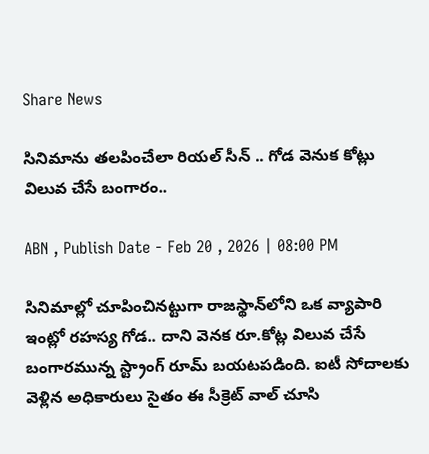Share News

సినిమాను తలపించేలా రియల్ సీన్ .. గోడ వెనుక కోట్లు విలువ చేసే బంగారం..

ABN , Publish Date - Feb 20 , 2026 | 08:00 PM

సినిమాల్లో చూపించినట్టుగా రాజస్థాన్‌లోని ఒక వ్యాపారి ఇంట్లో రహస్య గోడ.. దాని వెనక రూ.కోట్ల విలువ చేసే బంగారమున్న స్ట్రాంగ్‌ రూమ్ బయటపడింది. ఐటీ సోదాలకు వెళ్లిన అధికారులు సైతం ఈ సీక్రెట్ వాల్ చూసి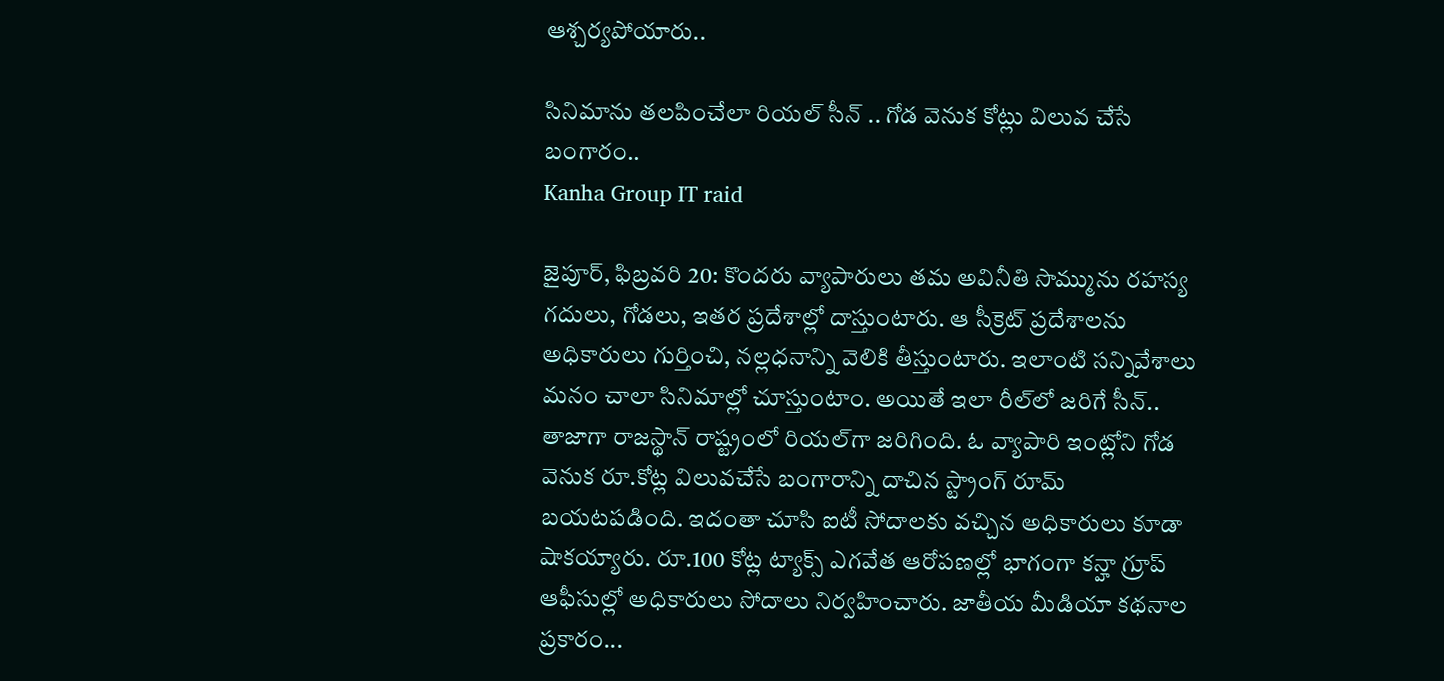ఆశ్చర్యపోయారు..

సినిమాను తలపించేలా రియల్ సీన్ .. గోడ వెనుక కోట్లు విలువ చేసే బంగారం..
Kanha Group IT raid

జైపూర్, ఫిబ్రవరి 20: కొందరు వ్యాపారులు తమ అవినీతి సొమ్మును రహస్య గదులు, గోడలు, ఇతర ప్రదేశాల్లో దాస్తుంటారు. ఆ సీక్రెట్ ప్రదేశాలను అధికారులు గుర్తించి, నల్లధనాన్ని వెలికి తీస్తుంటారు. ఇలాంటి సన్నివేశాలు మనం చాలా సినిమాల్లో చూస్తుంటాం. అయితే ఇలా రీల్‌లో జరిగే సీన్.. తాజాగా రాజస్థాన్ రాష్ట్రంలో రియల్‌గా జరిగింది. ఓ వ్యాపారి ఇంట్లోని గోడ వెనుక రూ.కోట్ల విలువచేసే బంగారాన్ని దాచిన స్ట్రాంగ్‌ రూమ్ బయటపడింది. ఇదంతా చూసి ఐటీ సోదాలకు వచ్చిన అధికారులు కూడా షాకయ్యారు. రూ.100 కోట్ల ట్యాక్స్ ఎగవేత ఆరోపణల్లో భాగంగా కన్హా గ్రూప్‌ ఆఫీసుల్లో అధికారులు సోదాలు నిర్వహించారు. జాతీయ మీడియా కథనాల ప్రకారం...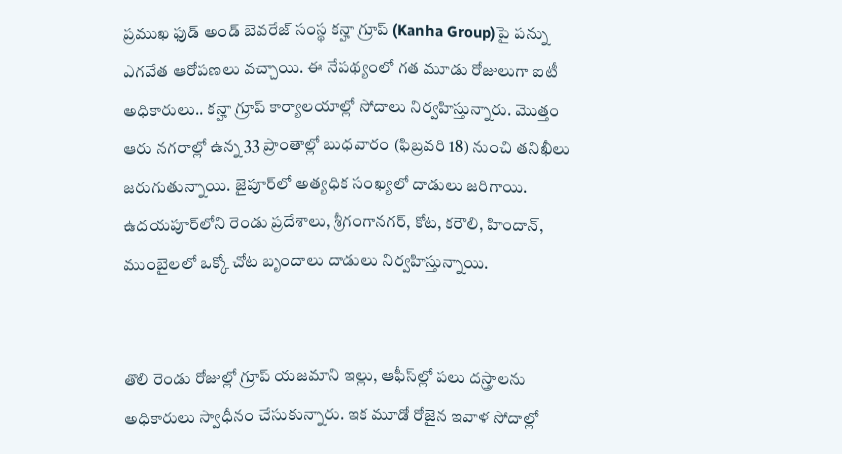ప్రముఖ ఫుడ్‌ అండ్ బెవరేజ్‌ సంస్థ కన్హా గ్రూప్‌ (Kanha Group)పై పన్ను ఎగవేత ఆరోపణలు వచ్చాయి. ఈ నేపథ్యంలో గత మూడు రోజులుగా ఐటీ అధికారులు.. కన్హా గ్రూప్ కార్యాలయాల్లో సోదాలు నిర్వహిస్తున్నారు. మొత్తం ఆరు నగరాల్లో ఉన్న 33 ప్రాంతాల్లో బుధవారం (ఫిబ్రవరి 18) నుంచి తనిఖీలు జరుగుతున్నాయి. జైపూర్‌లో అత్యధిక సంఖ్యలో దాడులు జరిగాయి. ఉదయపూర్‌లోని రెండు ప్రదేశాలు, శ్రీగంగానగర్, కోట, కరౌలి, హిందాన్, ముంబైలలో ఒక్కో చోట బృందాలు దాడులు నిర్వహిస్తున్నాయి.


తొలి రెండు రోజుల్లో గ్రూప్‌ యజమాని ఇల్లు, ఆఫీస్‌ల్లో పలు దస్త్రాలను అధికారులు స్వాధీనం చేసుకున్నారు. ఇక మూడో రోజైన ఇవాళ సోదాల్లో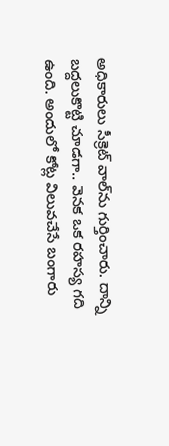అధికారులు సీక్రెట్ వాల్‌ను గుర్తించారు. దాన్ని బద్దలుకొట్టి చూడగా.. వెనక ఒక రహస్య గది ఉంది. అందులో కోట్ల విలువచేసే బంగారు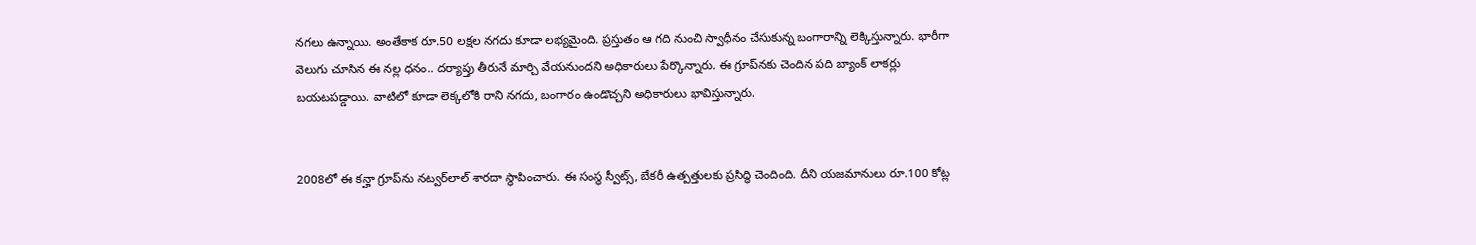నగలు ఉన్నాయి. అంతేకాక రూ.50 లక్షల నగదు కూడా లభ్యమైంది. ప్రస్తుతం ఆ గది నుంచి స్వాధీనం చేసుకున్న బంగారాన్ని లెక్కిస్తున్నారు. భారీగా వెలుగు చూసిన ఈ నల్ల ధనం.. దర్యాప్తు తీరునే మార్చి వేయనుందని అధికారులు పేర్కొన్నారు. ఈ గ్రూప్‌నకు చెందిన పది బ్యాంక్‌ లాకర్లు బయటపడ్డాయి. వాటిలో కూడా లెక్కలోకి రాని నగదు, బంగారం ఉండొచ్చని అధికారులు భావిస్తున్నారు.


2008లో ఈ కన్హా గ్రూప్‌ను నట్వర్‌లాల్ శారదా స్థాపించారు. ఈ సంస్థ స్వీట్స్, బేకరీ ఉత్పత్తులకు ప్రసిద్ధి చెందింది. దీని యజమానులు రూ.100 కోట్ల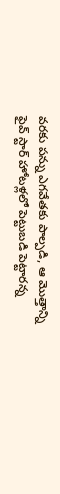వరకు పన్ను ఎగవేతకు పాల్పడి, ఆ మొత్తాన్ని ఫైవ్ స్టార్ హోటళ్లలో పెట్టుబడి పెట్టారన్న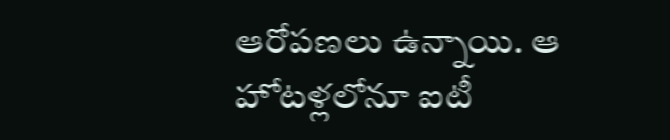ఆరోపణలు ఉన్నాయి. ఆ హోటళ్లలోనూ ఐటీ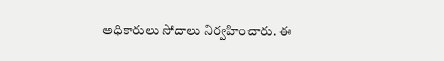అధికారులు సోదాలు నిర్వహించారు. ఈ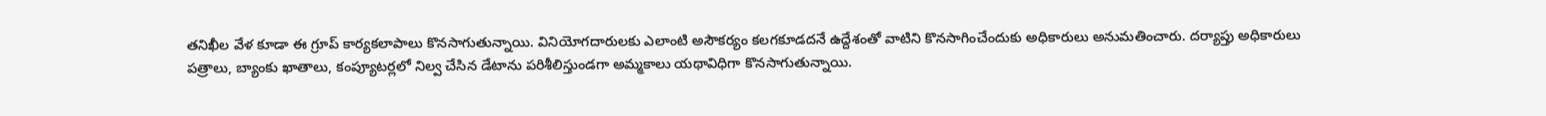తనిఖీల వేళ కూడా ఈ గ్రూప్ కార్యకలాపాలు కొనసాగుతున్నాయి. వినియోగదారులకు ఎలాంటి అసౌకర్యం కలగకూడదనే ఉద్దేశంతో వాటిని కొనసాగించేందుకు అధికారులు అనుమతించారు. దర్యాప్తు అధికారులు పత్రాలు, బ్యాంకు ఖాతాలు, కంప్యూటర్లలో నిల్వ చేసిన డేటాను పరిశీలిస్తుండగా అమ్మకాలు యథావిధిగా కొనసాగుతున్నాయి.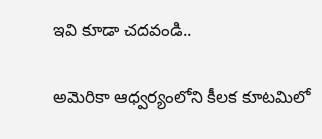ఇవి కూడా చదవండి..

అమెరికా ఆధ్వర్యంలోని కీలక కూటమిలో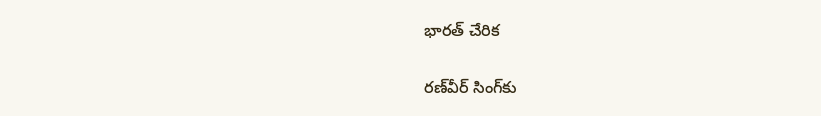భారత్ చేరిక

రణ్‌వీర్ సింగ్‌కు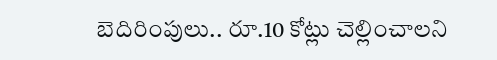బెదిరింపులు.. రూ.10 కోట్లు చెల్లించాలని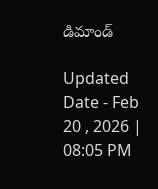డిమాండ్

Updated Date - Feb 20 , 2026 | 08:05 PM